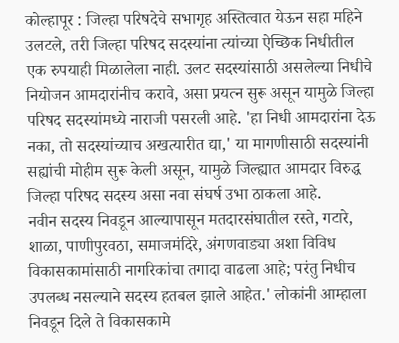कोल्हापूर : जिल्हा परिषदेचे सभागृह अस्तित्वात येऊन सहा महिने उलटले, तरी जिल्हा परिषद सदस्यांना त्यांच्या ऐच्छिक निधीतील एक रुपयाही मिळालेला नाही. उलट सदस्यांसाठी असलेल्या निधीचे नियोजन आमदारांनीच करावे, असा प्रयत्न सुरू असून यामुळे जिल्हा परिषद सदस्यांमध्ये नाराजी पसरली आहे. 'हा निधी आमदारांना देऊ नका, तो सदस्यांच्याच अखत्यारीत द्या,' या मागणीसाठी सदस्यांनी सह्यांची मोहीम सुरू केली असून, यामुळे जिल्ह्यात आमदार विरुद्ध जिल्हा परिषद सदस्य असा नवा संघर्ष उभा ठाकला आहे.
नवीन सदस्य निवडून आल्यापासून मतदारसंघातील रस्ते, गटारे, शाळा, पाणीपुरवठा, समाजमंदिरे, अंगणवाड्या अशा विविध विकासकामांसाठी नागरिकांचा तगादा वाढला आहे; परंतु निधीच उपलब्ध नसल्याने सदस्य हतबल झाले आहेत.' लोकांनी आम्हाला निवडून दिले ते विकासकामे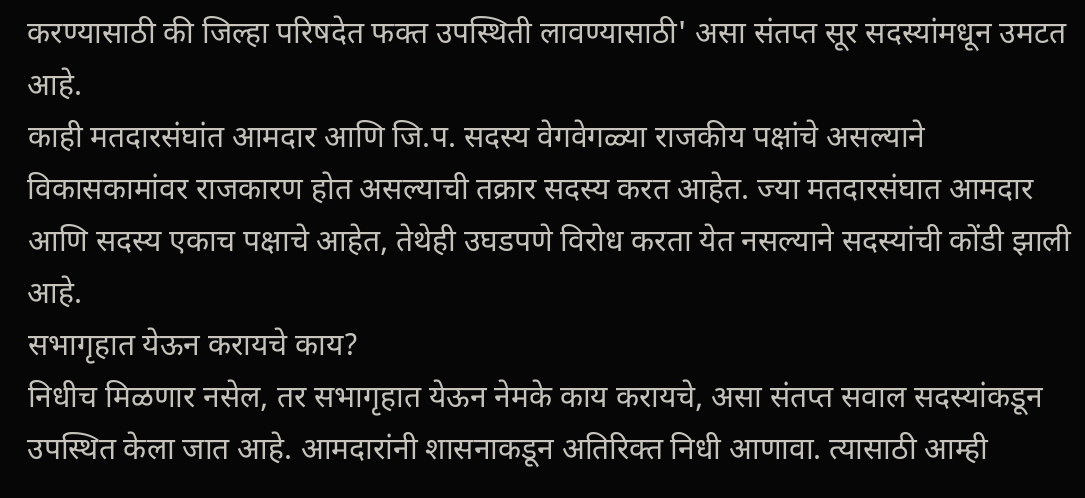करण्यासाठी की जिल्हा परिषदेत फक्त उपस्थिती लावण्यासाठी' असा संतप्त सूर सदस्यांमधून उमटत आहे.
काही मतदारसंघांत आमदार आणि जि.प. सदस्य वेगवेगळ्या राजकीय पक्षांचे असल्याने विकासकामांवर राजकारण होत असल्याची तक्रार सदस्य करत आहेत. ज्या मतदारसंघात आमदार आणि सदस्य एकाच पक्षाचे आहेत, तेथेही उघडपणे विरोध करता येत नसल्याने सदस्यांची कोंडी झाली आहे.
सभागृहात येऊन करायचे काय?
निधीच मिळणार नसेल, तर सभागृहात येऊन नेमके काय करायचे, असा संतप्त सवाल सदस्यांकडून उपस्थित केला जात आहे. आमदारांनी शासनाकडून अतिरिक्त निधी आणावा. त्यासाठी आम्ही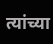त्यांच्या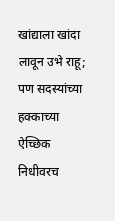खांद्याला खांदा लावून उभे राहू; पण सदस्यांच्या हक्काच्या ऐच्छिक निधीवरच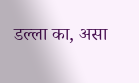डल्ला का, असा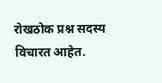रोखठोक प्रश्न सदस्य विचारत आहेत.